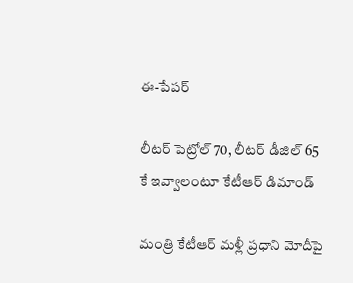ఈ-పేపర్‌

లీటర్ పెట్రోల్ 70, లీటర్ డీజిల్ 65 కే ఇవ్వాలంటూ కేటీఆర్ డిమాండ్

మంత్రి కేటీఆర్ మళ్లీ ప్రధాని మోదీపై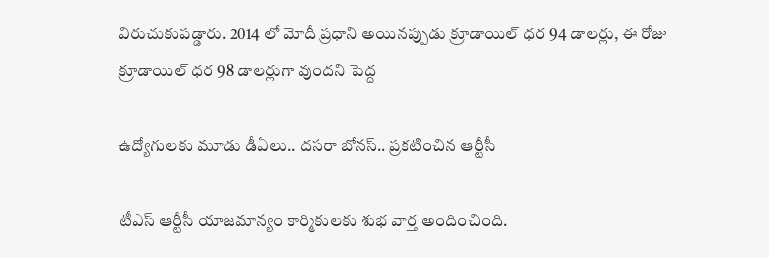విరుచుకుపడ్డారు. 2014 లో మోదీ ప్రధాని అయినప్పుడు క్రూడాయిల్ ధర 94 డాలర్లు, ఈ రోజు క్రూడాయిల్ ధర 98 డాలర్లుగా వుందని పెద్ద

ఉద్యోగులకు మూడు డీఏలు.. దసరా బోనస్.. ప్రకటించిన ఆర్టీసీ

టీఎస్ ఆర్టీసీ యాజమాన్యం కార్మికులకు శుభ వార్త అందించింది.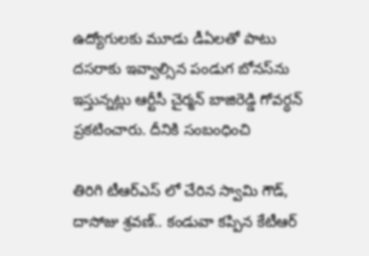ఉద్యోగులకు మూడు డీఏలతో పాటు దసరాకు ఇవ్వాల్సిన పండుగ బోనస్‌‌‌‌‌‌‌‌ను ఇస్తున్నట్లు ఆర్టీసీ చైర్మన్ బాజిరెడ్డి గోవర్ధన్ ప్రకటించారు. దీనికి సంబంధించి

తిరిగి టీఆర్ఎస్ లో చేరిన స్వామి గౌడ్, దాసోజు శ్రవణ్.. కండువా కప్పిన కేటీఆర్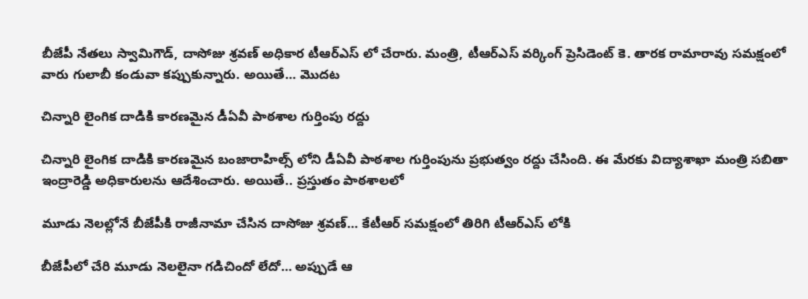బీజేపీ నేతలు స్వామిగౌడ్, దాసోజు శ్రవణ్ అధికార టీఆర్ఎస్ లో చేరారు. మంత్రి, టీఆర్ఎస్ వర్కింగ్ ప్రెసిడెంట్ కె. తారక రామారావు సమక్షంలో వారు గులాబీ కండువా కప్పుకున్నారు. అయితే… మొదట

చిన్నారి లైంగిక దాడికి కారణమైన డీఏవీ పాఠశాల గుర్తింపు రద్దు

చిన్నారి లైంగిక దాడికి కారణమైన బంజారాహిల్స్ లోని డీఏవీ పాఠశాల గుర్తింపును ప్రభుత్వం రద్దు చేసింది. ఈ మేరకు విద్యాశాఖా మంత్రి సబితా ఇంద్రారెడ్డి అధికారులను ఆదేశించారు. అయితే.. ప్రస్తుతం పాఠశాలలో

మూడు నెలల్లోనే బీజేపీకి రాజీనామా చేసిన దాసోజు శ్రవణ్… కేటీఆర్ సమక్షంలో తిరిగి టీఆర్ఎస్ లోకి

బీజేపీలో చేరి మూడు నెలలైనా గడిచిందో లేదో… అప్పుడే ఆ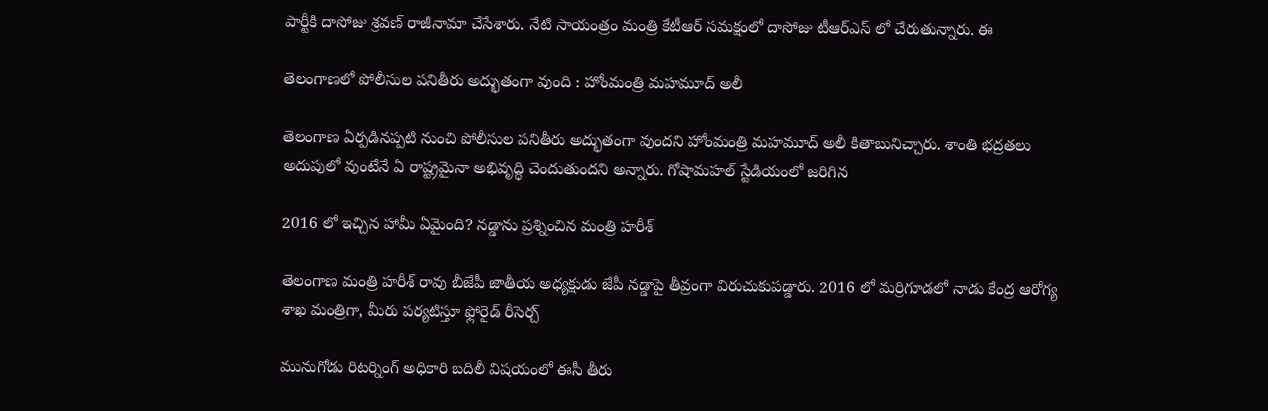పార్టీకి దాసోజు శ్రవణ్ రాజీనామా చేసేశారు. నేటి సాయంత్రం మంత్రి కేటీఆర్ సమక్షంలో దాసోజు టీఆర్ఎస్ లో చేరుతున్నారు. ఈ

తెలంగాణలో పోలీసుల పనితీరు అద్భుతంగా వుంది : హోంమంత్రి మహమూద్ అలీ

తెలంగాణ ఏర్పడినప్పటి నుంచి పోలీసుల పనితీరు అద్భుతంగా వుందని హోంమంత్రి మహమూద్ అలీ కితాబునిచ్చారు. శాంతి భద్రతలు అదుపులో వుంటేనే ఏ రాష్ట్రమైనా అభివృద్ధి చెందుతుందని అన్నారు. గోషామహల్ స్టేడియంలో జరిగిన

2016 లో ఇచ్చిన హామీ ఏమైంది? నడ్డాను ప్రశ్నించిన మంత్రి హరీశ్

తెలంగాణ మంత్రి హరీశ్ రావు బీజేపీ జాతీయ అధ్యక్షుడు జేపీ నడ్డాపై తీవ్రంగా విరుచుకుపడ్డారు. 2016 లో మర్రిగూడలో నాడు కేంద్ర ఆరోగ్య శాఖ మంత్రిగా, మీరు పర్యటిస్తూ ఫ్లోరైడ్ రీసెర్చ్

మునుగోడు రిటర్నింగ్ అధికారి బదిలీ విషయంలో ఈసీ తీరు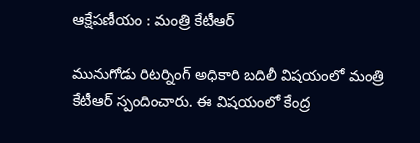ఆక్షేపణీయం : మంత్రి కేటీఆర్

మునుగోడు రిటర్నింగ్ అధికారి బదిలీ విషయంలో మంత్రి కేటీఆర్ స్పందించారు. ఈ విషయంలో కేంద్ర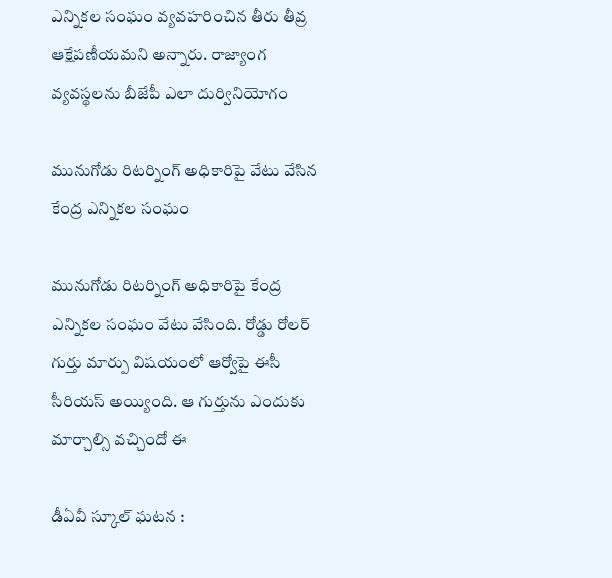ఎన్నికల సంఘం వ్యవహరించిన తీరు తీవ్ర ఆక్షేపణీయమని అన్నారు. రాజ్యాంగ వ్యవస్థలను బీజేపీ ఎలా దుర్వినియోగం

మునుగోడు రిటర్నింగ్ అధికారిపై వేటు వేసిన కేంద్ర ఎన్నికల సంఘం

మునుగోడు రిటర్నింగ్ అధికారిపై కేంద్ర ఎన్నికల సంఘం వేటు వేసింది. రోడ్డు రోలర్ గుర్తు మార్పు విషయంలో ఆర్వోపై ఈసీ సీరియస్ అయ్యింది. ఆ గుర్తును ఎందుకు మార్చాల్సి వచ్చిందో ఈ

డీఏవీ స్కూల్ ఘటన :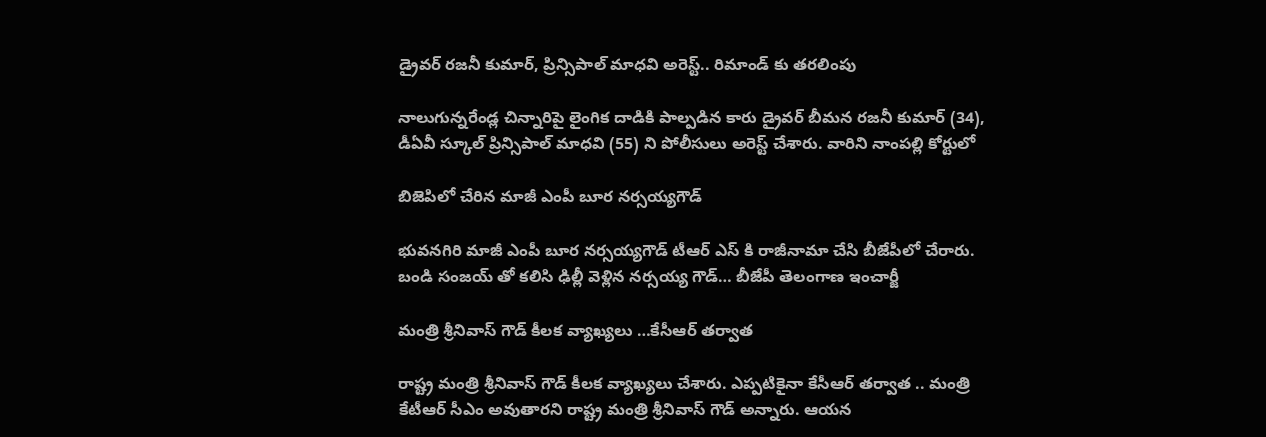డ్రైవర్ రజనీ కుమార్, ప్రిన్సిపాల్ మాధవి అరెస్ట్.. రిమాండ్ కు తరలింపు

నాలుగున్నరేండ్ల చిన్నారిపై లైంగిక దాడికి పాల్పడిన కారు డ్రైవర్ బీమన రజనీ కుమార్ (34), డీఏవీ స్కూల్ ప్రిన్సిపాల్ మాధవి (55) ని పోలీసులు అరెస్ట్ చేశారు. వారిని నాంపల్లి కోర్టులో

బిజెపిలో చేరిన మాజీ ఎంపీ బూర నర్సయ్యగౌడ్

భువనగిరి మాజీ ఎంపీ బూర నర్సయ్యగౌడ్ టీఆర్ ఎస్ కి రాజీనామా చేసి బీజేపీలో చేరారు. బండి సంజయ్ తో కలిసి ఢిల్లీ వెళ్లిన నర్సయ్య గౌడ్… బీజేపీ తెలంగాణ ఇంచార్జీ

మంత్రి శ్రీనివాస్ గౌడ్ కీలక వ్యాఖ్యలు …కేసీఆర్ తర్వాత

రాష్ట్ర మంత్రి శ్రీనివాస్ గౌడ్ కీలక వ్యాఖ్యలు చేశారు. ఎప్పటికైనా కేసీఆర్ తర్వాత .. మంత్రి కేటీఆర్ సీఎం అవుతారని రాష్ట్ర మంత్రి శ్రీనివాస్ గౌడ్ అన్నారు. ఆయన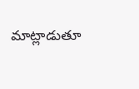మాట్లాడుతూ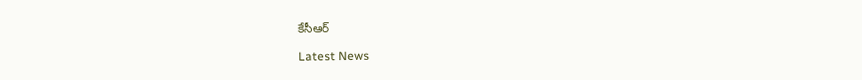కేసీఆర్

Latest News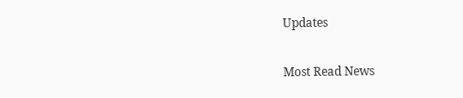Updates

Most Read News